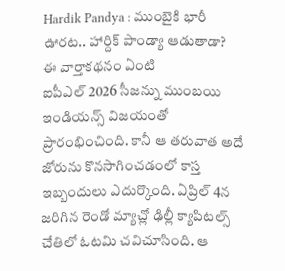Hardik Pandya : ముంబైకి భారీ ఊరట.. హార్దిక్ పాండ్యా ఆడుతాడా?
ఈ వార్తాకథనం ఏంటి
ఐపీఎల్ 2026 సీజన్ను ముంబయి ఇండియన్స్ విజయంతో ప్రారంభించింది. కానీ ఆ తరువాత అదే జోరును కొనసాగించడంలో కాస్త ఇబ్బందులు ఎదుర్కొంది. ఏప్రిల్ 4న జరిగిన రెండో మ్యాచ్లో ఢిల్లీ క్యాపిటల్స్ చేతిలో ఓటమి చవిచూసింది. ఆ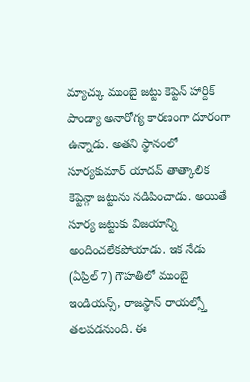మ్యాచ్కు ముంబై జట్టు కెప్టెన్ హార్దిక్ పాండ్యా అనారోగ్య కారణంగా దూరంగా ఉన్నాడు. అతని స్థానంలో సూర్యకుమార్ యాదవ్ తాత్కాలిక కెప్టెన్గా జట్టును నడిపించాడు. అయితే సూర్య జట్టుకు విజయాన్ని అందించలేకపోయాడు. ఇక నేడు (ఏప్రిల్ 7) గౌహతిలో ముంబై ఇండియన్స్, రాజస్థాన్ రాయల్స్తో తలపడనుంది. ఈ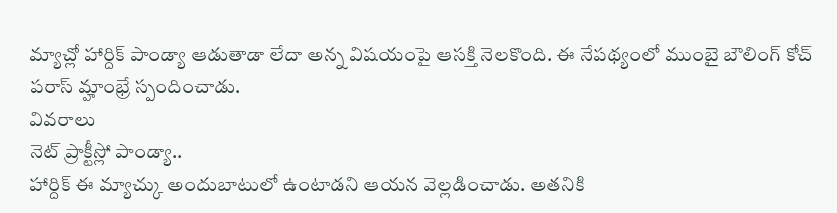మ్యాచ్లో హార్దిక్ పాండ్యా ఆడుతాడా లేదా అన్న విషయంపై ఆసక్తి నెలకొంది. ఈ నేపథ్యంలో ముంబై బౌలింగ్ కోచ్ పరాస్ మ్హాంభ్రే స్పందించాడు.
వివరాలు
నెట్ ప్రాక్టీస్లో పాండ్యా..
హార్దిక్ ఈ మ్యాచ్కు అందుబాటులో ఉంటాడని ఆయన వెల్లడించాడు. అతనికి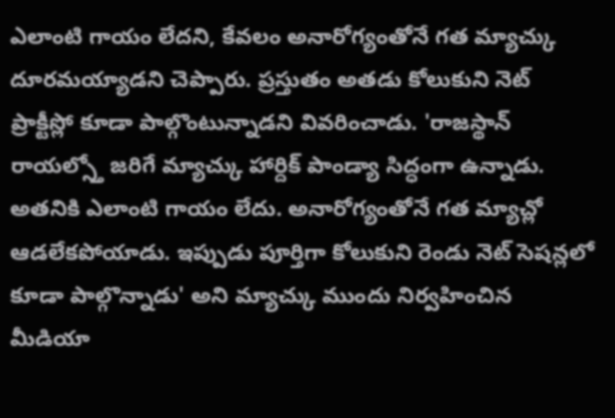ఎలాంటి గాయం లేదని, కేవలం అనారోగ్యంతోనే గత మ్యాచ్కు దూరమయ్యాడని చెప్పారు. ప్రస్తుతం అతడు కోలుకుని నెట్ ప్రాక్టీస్లో కూడా పాల్గొంటున్నాడని వివరించాడు. 'రాజస్థాన్ రాయల్స్తో జరిగే మ్యాచ్కు హార్దిక్ పాండ్యా సిద్ధంగా ఉన్నాడు. అతనికి ఎలాంటి గాయం లేదు. అనారోగ్యంతోనే గత మ్యాచ్లో ఆడలేకపోయాడు. ఇప్పుడు పూర్తిగా కోలుకుని రెండు నెట్ సెషన్లలో కూడా పాల్గొన్నాడు' అని మ్యాచ్కు ముందు నిర్వహించిన మీడియా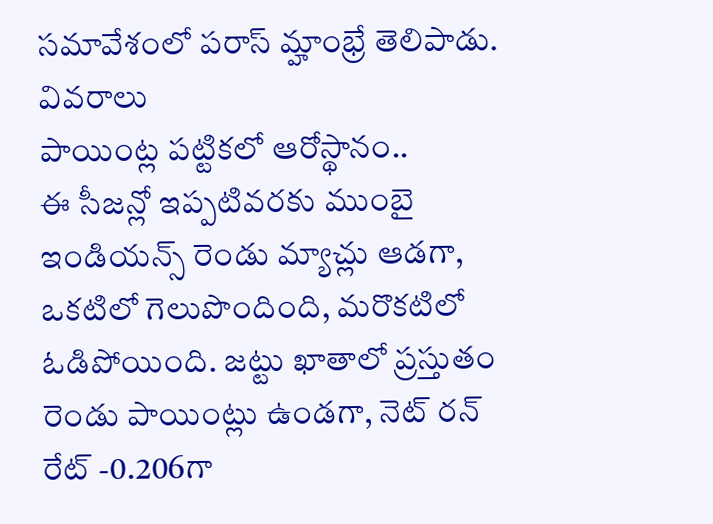సమావేశంలో పరాస్ మ్హాంభ్రే తెలిపాడు.
వివరాలు
పాయింట్ల పట్టికలో ఆరోస్థానం..
ఈ సీజన్లో ఇప్పటివరకు ముంబై ఇండియన్స్ రెండు మ్యాచ్లు ఆడగా, ఒకటిలో గెలుపొందింది, మరొకటిలో ఓడిపోయింది. జట్టు ఖాతాలో ప్రస్తుతం రెండు పాయింట్లు ఉండగా, నెట్ రన్ రేట్ -0.206గా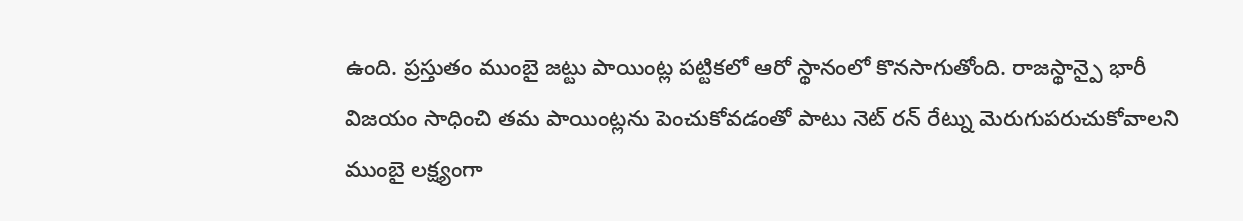ఉంది. ప్రస్తుతం ముంబై జట్టు పాయింట్ల పట్టికలో ఆరో స్థానంలో కొనసాగుతోంది. రాజస్థాన్పై భారీ విజయం సాధించి తమ పాయింట్లను పెంచుకోవడంతో పాటు నెట్ రన్ రేట్ను మెరుగుపరుచుకోవాలని ముంబై లక్ష్యంగా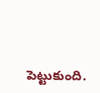పెట్టుకుంది.